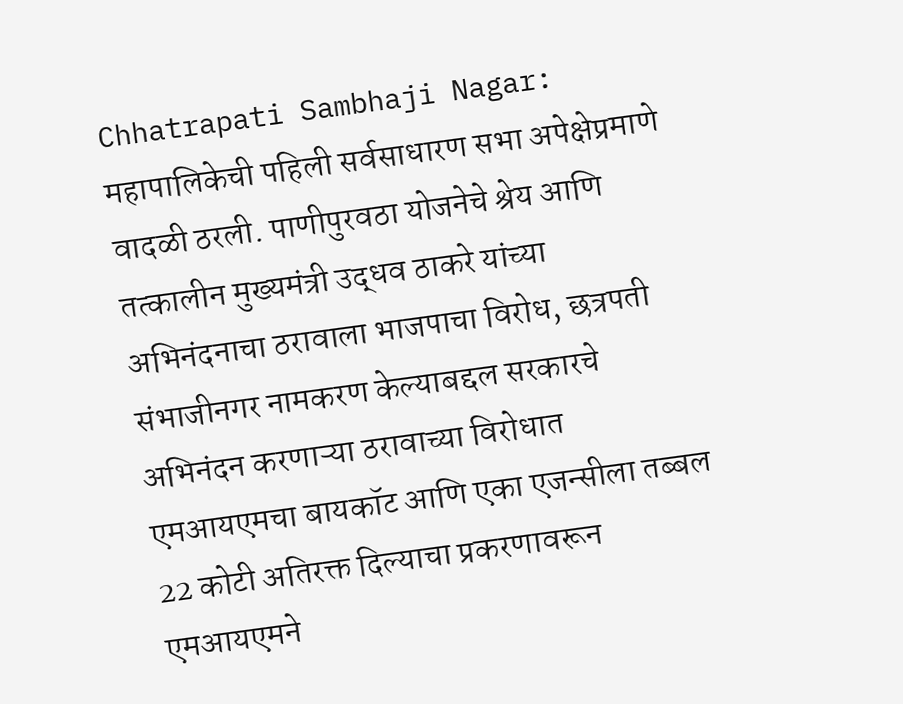Chhatrapati Sambhaji Nagar: महापालिकेची पहिली सर्वसाधारण सभा अपेक्षेप्रमाणे वादळी ठरली. पाणीपुरवठा योजनेचे श्रेय आणि तत्कालीन मुख्यमंत्री उद्धव ठाकरे यांच्या अभिनंदनाचा ठरावाला भाजपाचा विरोध, छत्रपती संभाजीनगर नामकरण केल्याबद्दल सरकारचे अभिनंदन करणाऱ्या ठरावाच्या विरोधात एमआयएमचा बायकॉट आणि एका एजन्सीला तब्बल 22 कोटी अतिरक्त दिल्याचा प्रकरणावरून एमआयएमने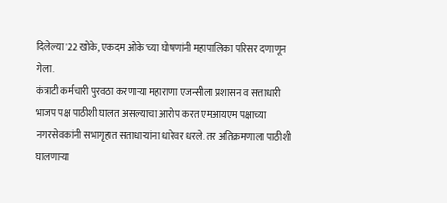दिलेल्या '22 खोके, एकदम ओके'च्या घोषणांनी महापालिका परिसर दणाणून गेला.
कंत्राटी कर्मचारी पुरवठा करणाऱ्या महाराणा एजन्सीला प्रशासन व सत्ताधारी भाजप पक्ष पाठीशी घालत असल्याचा आरोप करत एमआयएम पक्षाच्या नगरसेवकांनी सभागृहात सताधाऱ्यांना धारेवर धरले. तर अतिक्रमणाला पाठीशी घालणाऱ्या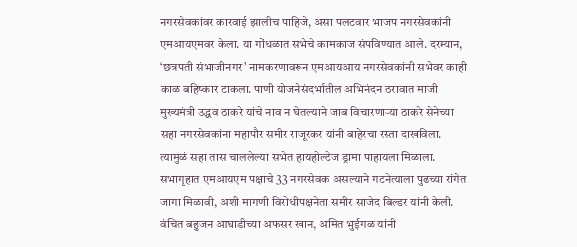नगरसेवकांवर कारवाई झालीच पाहिजे, असा पलटवार भाजप नगरसेवकांनी एमआयएमवर केला. या गोंधळात सभेचे कामकाज संपविण्यात आले. दरम्यान, ‘छत्रपती संभाजीनगर’ नामकरणावरून एमआयआय नगरसेवकांनी सभेवर काही काळ बहिष्कार टाकला. पाणी योजनेसंदर्भातील अभिनंदन ठरावात माजी मुख्यमंत्री उद्धव ठाकरे यांचे नाव न घेतल्याने जाब विचारणाऱ्या ठाकरे सेनेच्या सहा नगरसेवकांना महापौर समीर राजूरकर यांनी बाहेरचा रस्ता दाखविला. त्यामुळं सहा तास चाललेल्या सभेत हायहोल्टेज ड्रामा पाहायला मिळाला.
सभागृहात एमआयएम पक्षाचे 33 नगरसेवक असल्याने गटनेत्याला पुढच्या रांगेत जागा मिळावी, अशी मागणी विरोधीपक्षनेता समीर साजेद बिल्डर यांनी केली. वंचित बहुजन आघाडीच्या अफसर खान, अमित भुईगळ यांनी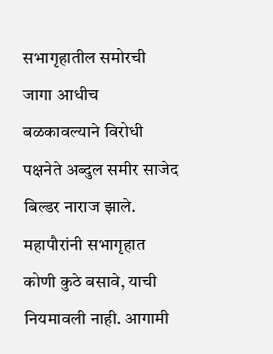सभागृहातील समोरची जागा आधीच बळकावल्याने विरोधी पक्षनेते अब्दुल समीर साजेद बिल्डर नाराज झाले. महापौरांनी सभागृहात कोणी कुठे बसावे, याची नियमावली नाही. आगामी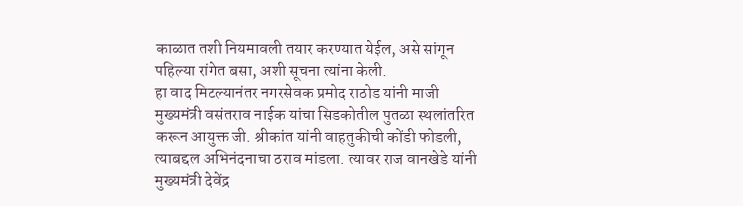काळात तशी नियमावली तयार करण्यात येईल, असे सांगून पहिल्या रांगेत बसा, अशी सूचना त्यांना केली.
हा वाद मिटल्यानंतर नगरसेवक प्रमोद राठोड यांनी माजी मुख्यमंत्री वसंतराव नाईक यांचा सिडकोतील पुतळा स्थलांतरित करून आयुक्त जी. श्रीकांत यांनी वाहतुकीची कोंडी फोडली, त्याबद्दल अभिनंदनाचा ठराव मांडला. त्यावर राज वानखेडे यांनी मुख्यमंत्री देवेंद्र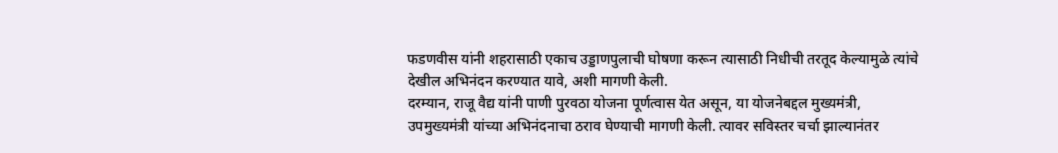फडणवीस यांनी शहरासाठी एकाच उड्डाणपुलाची घोषणा करून त्यासाठी निधीची तरतूद केल्यामुळे त्यांचे देखील अभिनंदन करण्यात यावे, अशी मागणी केली.
दरम्यान, राजू वैद्य यांनी पाणी पुरवठा योजना पूर्णत्वास येत असून, या योजनेबद्दल मुख्यमंत्री, उपमुख्यमंत्री यांच्या अभिनंदनाचा ठराव घेण्याची मागणी केली. त्यावर सविस्तर चर्चा झाल्यानंतर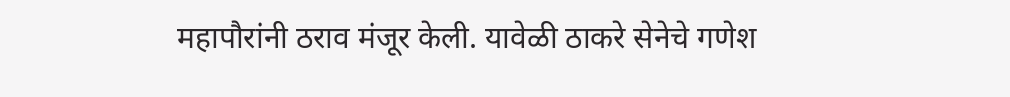महापौरांनी ठराव मंजूर केली. यावेळी ठाकरे सेनेचे गणेश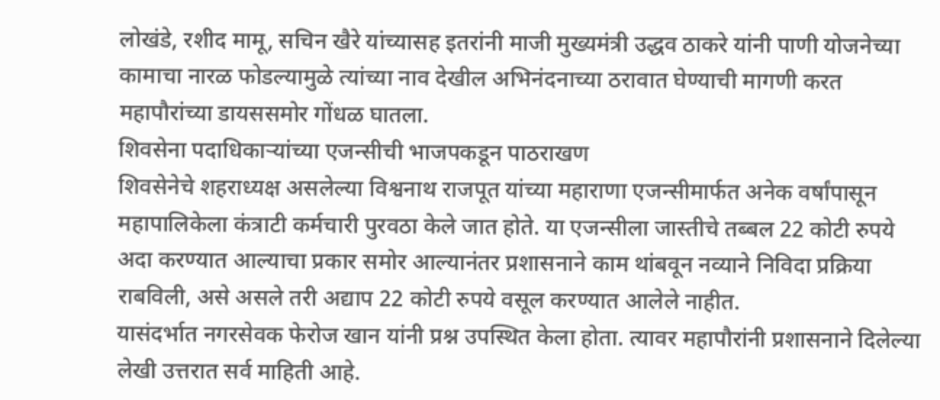लोखंडे, रशीद मामू, सचिन खैरे यांच्यासह इतरांनी माजी मुख्यमंत्री उद्धव ठाकरे यांनी पाणी योजनेच्या कामाचा नारळ फोडल्यामुळे त्यांच्या नाव देखील अभिनंदनाच्या ठरावात घेण्याची मागणी करत महापौरांच्या डायससमोर गोंधळ घातला.
शिवसेना पदाधिकाऱ्यांच्या एजन्सीची भाजपकडून पाठराखण
शिवसेनेचे शहराध्यक्ष असलेल्या विश्वनाथ राजपूत यांच्या महाराणा एजन्सीमार्फत अनेक वर्षांपासून महापालिकेला कंत्राटी कर्मचारी पुरवठा केले जात होते. या एजन्सीला जास्तीचे तब्बल 22 कोटी रुपये अदा करण्यात आल्याचा प्रकार समोर आल्यानंतर प्रशासनाने काम थांबवून नव्याने निविदा प्रक्रिया राबविली, असे असले तरी अद्याप 22 कोटी रुपये वसूल करण्यात आलेले नाहीत.
यासंदर्भात नगरसेवक फेरोज खान यांनी प्रश्न उपस्थित केला होता. त्यावर महापौरांनी प्रशासनाने दिलेल्या लेखी उत्तरात सर्व माहिती आहे.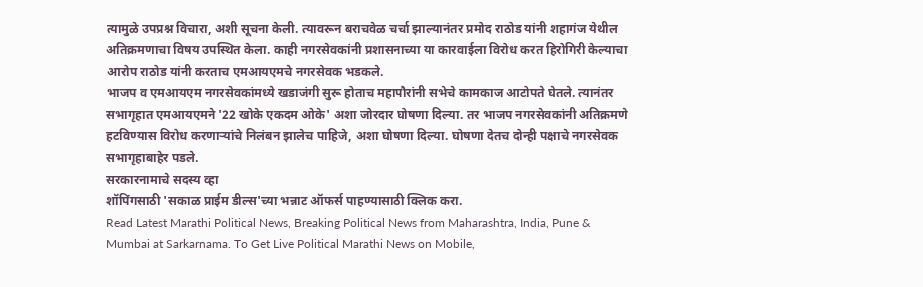त्यामुळे उपप्रश्न विचारा, अशी सूचना केली. त्यावरून बराचवेळ चर्चा झाल्यानंतर प्रमोद राठोड यांनी शहागंज येथील अतिक्रमणाचा विषय उपस्थित केला. काही नगरसेवकांनी प्रशासनाच्या या कारवाईला विरोध करत हिरोगिरी केल्याचा आरोप राठोड यांनी करताच एमआयएमचे नगरसेवक भडकले.
भाजप व एमआयएम नगरसेवकांमध्ये खडाजंगी सुरू होताच महापौरांनी सभेचे कामकाज आटोपते घेतले. त्यानंतर सभागृहात एमआयएमने '22 खोके एकदम ओके' अशा जोरदार घोषणा दिल्या. तर भाजप नगरसेवकांनी अतिक्रमणे हटविण्यास विरोध करणाऱ्यांचे निलंबन झालेच पाहिजे, अशा घोषणा दिल्या. घोषणा देतच दोन्ही पक्षाचे नगरसेवक सभागृहाबाहेर पडले.
सरकारनामाचे सदस्य व्हा
शॉपिंगसाठी 'सकाळ प्राईम डील्स'च्या भन्नाट ऑफर्स पाहण्यासाठी क्लिक करा.
Read Latest Marathi Political News, Breaking Political News from Maharashtra, India, Pune & Mumbai at Sarkarnama. To Get Live Political Marathi News on Mobile,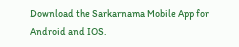Download the Sarkarnama Mobile App for Android and IOS.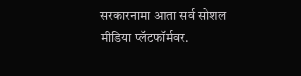सरकारनामा आता सर्व सोशल मीडिया प्लॅटफॉर्मवर.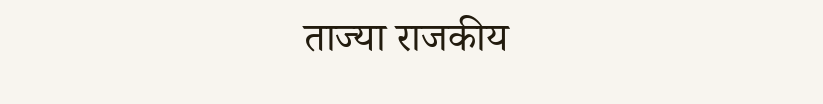ताज्या राजकीय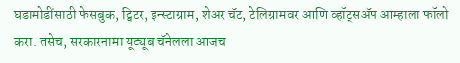घडामोडींसाठी फेसबुक, ट्विटर, इन्स्टाग्राम, शेअर चॅट, टेलिग्रामवर आणि व्हॉट्सॲप आम्हाला फॉलो करा. तसेच, सरकारनामा यूट्यूब चॅनेलला आजच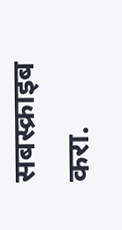सबस्क्राइब करा.